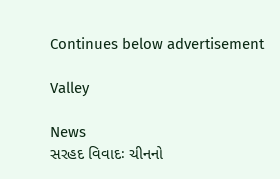Continues below advertisement

Valley

News
સરહદ વિવાદઃ ચીનનો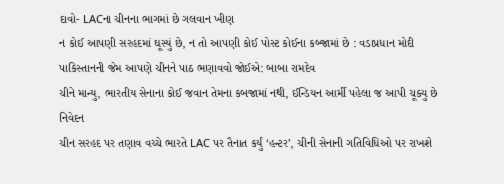દાવો- LACના ચીનના ભાગમાં છે ગલવાન ખીણ
ન કોઈ આપણી સરહદમાં ઘૂસ્યું છે, ન તો આપણી કોઈ પોસ્ટ કોઈના કબ્જામાં છે : વડાપ્રધાન મોદી
પાકિસ્તાનની જેમ આપણે ચીનને પાઠ ભણાવવો જોઈએ: બાબા રામદેવ
ચીને માન્યુ, ભારતીય સેનાના કોઈ જવાન તેમના કબજામાં નથી, ઈન્ડિયન આર્મી પહેલા જ આપી ચૂક્યુ છે નિવેદન
ચીન સરહદ પર તણાવ વચ્ચે ભારતે LAC પર તૈનાત કર્યું ‘હન્ટર’, ચીની સેનાની ગતિવિધિઓ પર રાખશે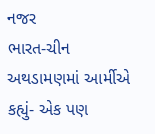નજર
ભારત-ચીન અથડામણમાં આર્મીએ કહ્યું- એક પણ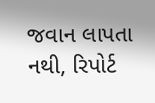જવાન લાપતા નથી, રિપોર્ટ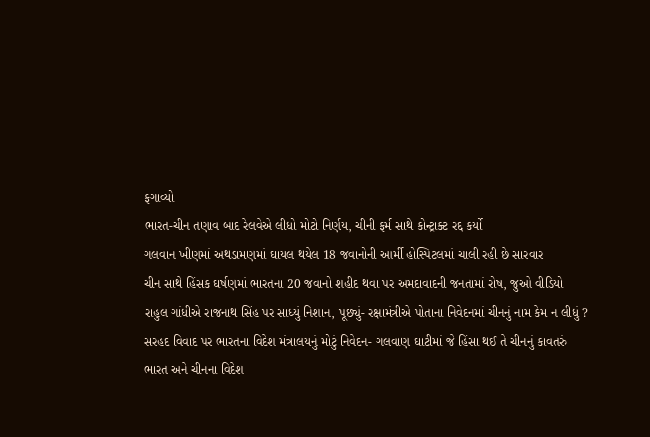ફગાવ્યો
ભારત-ચીન તણાવ બાદ રેલવેએ લીધો મોટો નિર્ણય, ચીની ફર્મ સાથે કોન્ટ્રાક્ટ રદ્દ કર્યો
ગલવાન ખીણમાં અથડામણમાં ઘાયલ થયેલ 18 જવાનોની આર્મી હોસ્પિટલમાં ચાલી રહી છે સારવાર
ચીન સાથે હિંસક ઘર્ષણમાં ભારતના 20 જવાનો શહીદ થવા પર અમદાવાદની જનતામાં રોષ, જુઓ વીડિયો
રાહુલ ગાંધીએ રાજનાથ સિંહ પર સાધ્યું નિશાન, પૂછ્યું- રક્ષામંત્રીએ પોતાના નિવેદનમાં ચીનનું નામ કેમ ન લીધું ?
સરહદ વિવાદ પર ભારતના વિદેશ મંત્રાલયનું મોટું નિવેદન- ગલવાણ ઘાટીમાં જે હિંસા થઈ તે ચીનનું કાવતરું
ભારત અને ચીનના વિદેશ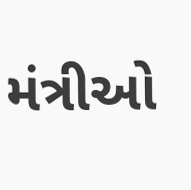મંત્રીઓ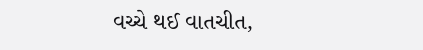વચ્ચે થઈ વાતચીત,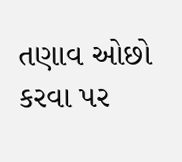તણાવ ઓછો કરવા પર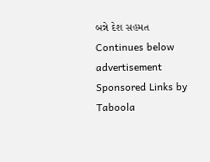બન્ને દેશ સહમત
Continues below advertisement
Sponsored Links by Taboola